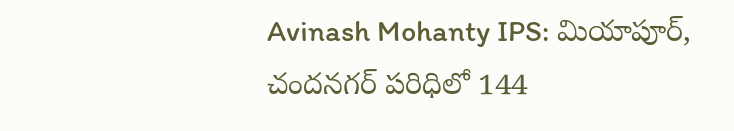Avinash Mohanty IPS: మియాపూర్, చందనగర్ పరిధిలో 144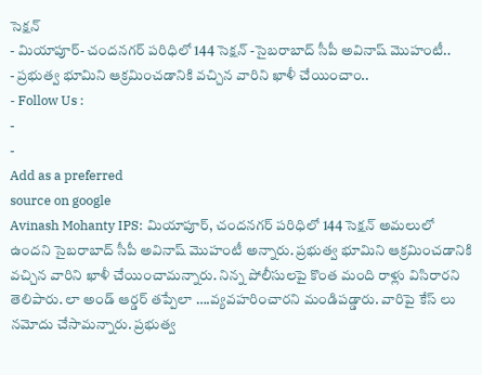సెక్షన్
- మియాపూర్- చందనగర్ పరిధిలో 144 సెక్షన్ -సైబరాబాద్ సీపీ అవినాష్ మొహంటీ..
- ప్రభుత్వ భూమిని ఆక్రమించడానికి వచ్చిన వారిని ఖాళీ చేయించాం..
- Follow Us :
-
-
Add as a preferred
source on google
Avinash Mohanty IPS: మియాపూర్, చందనగర్ పరిధిలో 144 సెక్షన్ అమలులో ఉందని సైబరాబాద్ సీపీ అవినాష్ మొహంటీ అన్నారు. ప్రభుత్వ భూమిని ఆక్రమించడానికి వచ్చిన వారిని ఖాళీ చేయించామన్నారు. నిన్న పోలీసులపై కొంత మంది రాళ్లు విసిరారని తెలిపారు. లా అండ్ ఆర్డర్ తప్పేలా ….వ్యవహరించారని మండిపడ్డారు. వారిపై కేస్ లు నమోదు చేసామన్నారు. ప్రభుత్వ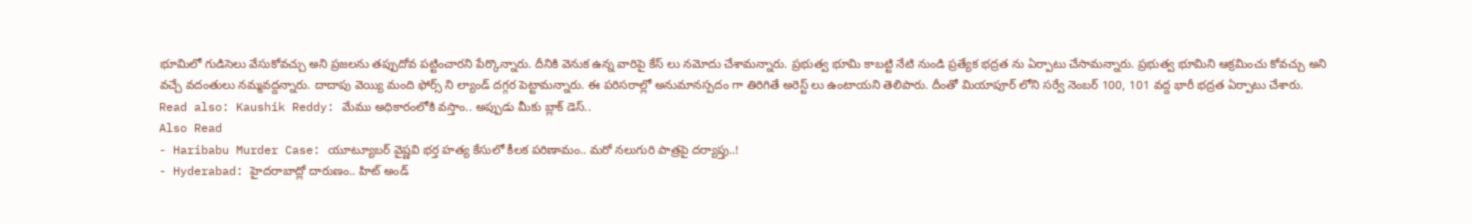భూమిలో గుడిసెలు వేసుకోవచ్చు అని ప్రజలను తప్పుదోవ పట్టించారని పేర్కొన్నారు. దీనికి వెనుక ఉన్న వారిపై కేస్ లు నమోదు చేశామన్నారు. ప్రభుత్వ భూమి కాబట్టి నేటి నుండి ప్రత్యేక భద్రత ను ఏర్పాటు చేసామన్నారు. ప్రభుత్వ భూమిని ఆక్రమించు కోవచ్చు అని వచ్చే వదంతులు నమ్మవద్దన్నారు. దాదాపు వెయ్యి మంది ఫోర్స్ ని ల్యాండ్ దగ్గర పెట్టామన్నారు. ఈ పరిసరాల్లో అనుమానస్పదం గా తిరిగితే అరెస్ట్ లు ఉంటాయని తెలిపారు. దీంతో మియాపూర్ లోని సర్వే నెంబర్ 100, 101 వద్ద భారీ భద్రత ఏర్పాటు చేశారు.
Read also: Kaushik Reddy: మేము అధికారంలోకి వస్తాం.. అప్పుడు మీకు బ్లాక్ డెస్..
Also Read
- Haribabu Murder Case: యూట్యూబర్ వైష్ణవి భర్త హత్య కేసులో కీలక పరిణామం.. మరో నలుగురి పాత్రపై దర్యాప్తు..!
- Hyderabad: హైదరాబాద్లో దారుణం.. హిట్ అండ్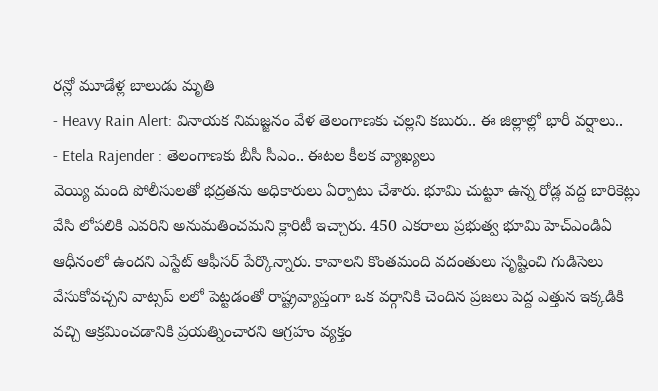రన్లో మూడేళ్ల బాలుడు మృతి
- Heavy Rain Alert: వినాయక నిమజ్జనం వేళ తెలంగాణకు చల్లని కబురు.. ఈ జిల్లాల్లో భారీ వర్షాలు..
- Etela Rajender : తెలంగాణకు బీసీ సీఎం.. ఈటల కీలక వ్యాఖ్యలు
వెయ్యి మంది పోలీసులతో భద్రతను అధికారులు ఏర్పాటు చేశారు. భూమి చుట్టూ ఉన్న రోడ్ల వద్ద బారికెట్లు వేసి లోపలికి ఎవరిని అనుమతించమని క్లారిటీ ఇచ్చారు. 450 ఎకరాలు ప్రభుత్వ భూమి హెచ్ఎండిఏ ఆధీనంలో ఉందని ఎస్టేట్ ఆఫీసర్ పేర్కొన్నారు. కావాలని కొంతమంది వదంతులు సృష్టించి గుడిసెలు వేసుకోవచ్చని వాట్సప్ లలో పెట్టడంతో రాష్ట్రవ్యాప్తంగా ఒక వర్గానికి చెందిన ప్రజలు పెద్ద ఎత్తున ఇక్కడికి వచ్చి ఆక్రమించడానికి ప్రయత్నించారని ఆగ్రహం వ్యక్తం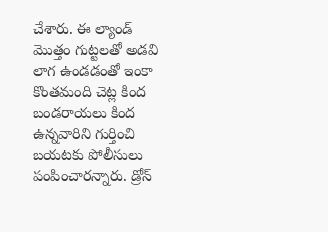చేశారు. ఈ ల్యాండ్ మొత్తం గుట్టలతో అడవి లాగ ఉండడంతో ఇంకా కొంతమంది చెట్ల కింద బండరాయలు కింద ఉన్నవారిని గుర్తించి బయటకు పోలీసులు పంపించారన్నారు. డ్రోన్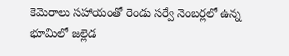కెమెరాలు సహాయంతో రెండు సర్వే నెంబర్లలో ఉన్న భూమిలో జల్లెడ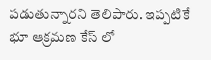పడుతున్నారని తెలిపారు. ఇప్పటికే భూ ఆక్రమణ కేస్ లో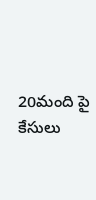20మంది పై కేసులు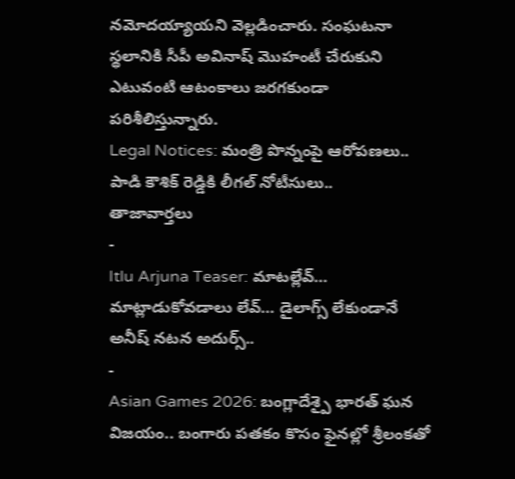నమోదయ్యాయని వెల్లడించారు. సంఘటనా స్థలానికి సీపీ అవినాష్ మొహంటీ చేరుకుని ఎటువంటి ఆటంకాలు జరగకుండా పరిశీలిస్తున్నారు.
Legal Notices: మంత్రి పొన్నంపై ఆరోపణలు.. పాడి కౌశిక్ రెడ్డికి లీగల్ నోటీసులు..
తాజావార్తలు
-
Itlu Arjuna Teaser: మాటల్లేవ్… మాట్లాడుకోవడాలు లేవ్… డైలాగ్స్ లేకుండానే అనీష్ నటన అదుర్స్..
-
Asian Games 2026: బంగ్లాదేశ్పై భారత్ ఘన విజయం.. బంగారు పతకం కొసం ఫైనల్లో శ్రీలంకతో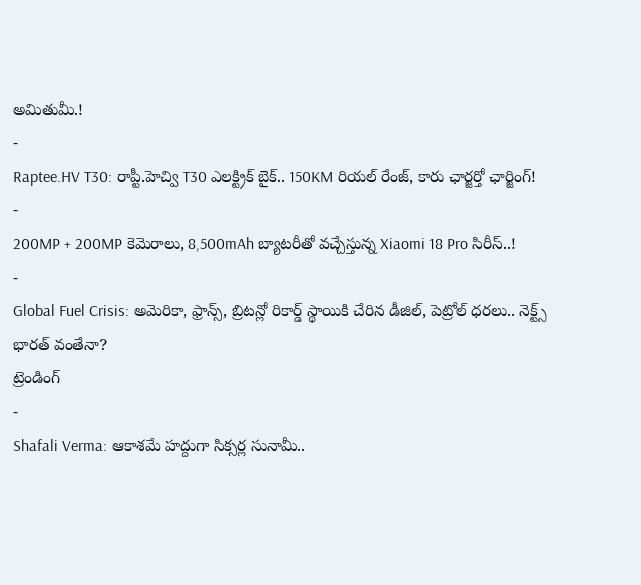అమితుమీ.!
-
Raptee.HV T30: రాప్టీ.హెచ్వి T30 ఎలక్ట్రిక్ బైక్.. 150KM రియల్ రేంజ్, కారు ఛార్జర్తో ఛార్జింగ్!
-
200MP + 200MP కెమెరాలు, 8,500mAh బ్యాటరీతో వచ్చేస్తున్న Xiaomi 18 Pro సిరీస్..!
-
Global Fuel Crisis: అమెరికా, ఫ్రాన్స్, బ్రిటన్లో రికార్డ్ స్థాయికి చేరిన డీజిల్, పెట్రోల్ ధరలు.. నెక్ట్స్ భారత్ వంతేనా?
ట్రెండింగ్
-
Shafali Verma: ఆకాశమే హద్దుగా సిక్సర్ల సునామీ..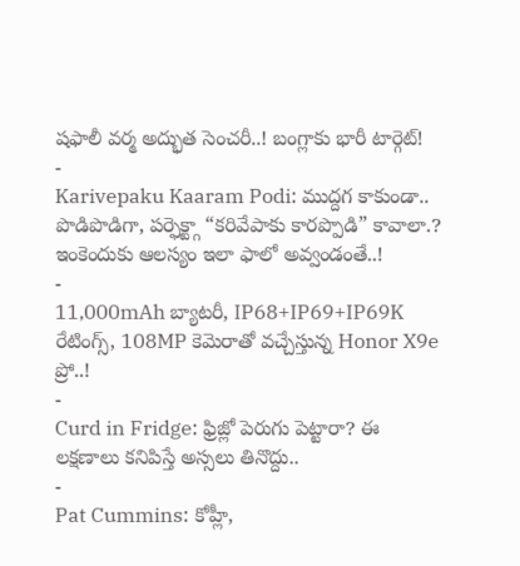షఫాలీ వర్మ అద్భుత సెంచరీ..! బంగ్లాకు భారీ టార్గెట్!
-
Karivepaku Kaaram Podi: ముద్దగ కాకుండా.. పొడిపొడిగా, పర్ఫెక్ట్గా “కరివేపాకు కారప్పొడి” కావాలా.? ఇంకెందుకు ఆలస్యం ఇలా ఫాలో అవ్వండంతే..!
-
11,000mAh బ్యాటరీ, IP68+IP69+IP69K రేటింగ్స్, 108MP కెమెరాతో వచ్చేస్తున్న Honor X9e ప్రో..!
-
Curd in Fridge: ఫ్రిజ్లో పెరుగు పెట్టారా? ఈ లక్షణాలు కనిపిస్తే అస్సలు తినొద్దు..
-
Pat Cummins: కోహ్లీ,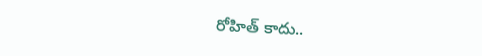రోహిత్ కాదు..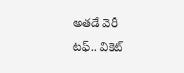అతడే వెరీ టఫ్.. వికెట్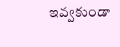ఇవ్వకుండా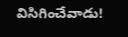విసిగించేవాడు!